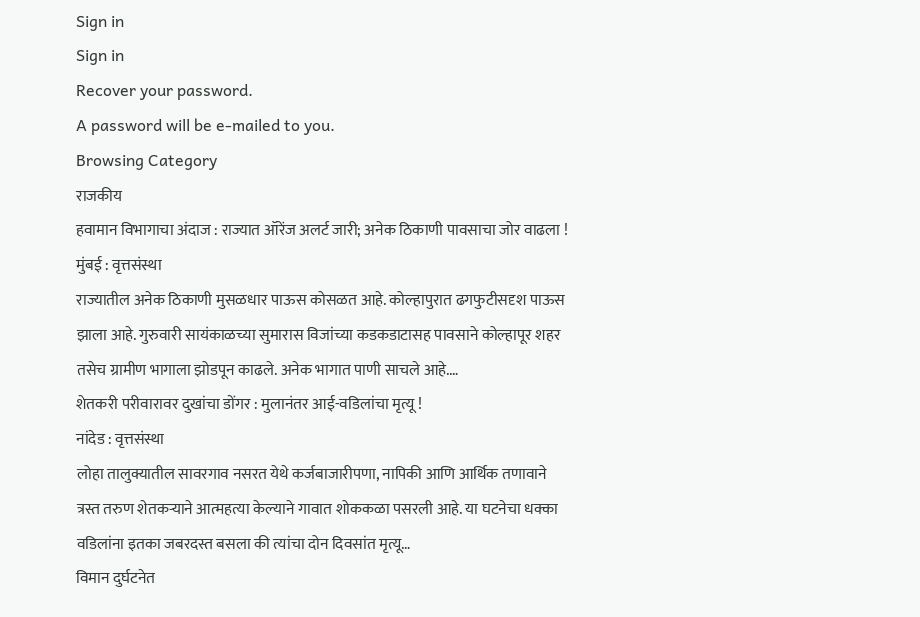Sign in
Sign in
Recover your password.
A password will be e-mailed to you.
Browsing Category
राजकीय
हवामान विभागाचा अंदाज : राज्यात ऑरेंज अलर्ट जारी; अनेक ठिकाणी पावसाचा जोर वाढला !
मुंबई : वृत्तसंस्था
राज्यातील अनेक ठिकाणी मुसळधार पाऊस कोसळत आहे. कोल्हापुरात ढगफुटीसदृश पाऊस झाला आहे. गुरुवारी सायंकाळच्या सुमारास विजांच्या कडकडाटासह पावसाने कोल्हापूर शहर तसेच ग्रामीण भागाला झोडपून काढले. अनेक भागात पाणी साचले आहे.…
शेतकरी परीवारावर दुखांचा डोंगर : मुलानंतर आई-वडिलांचा मृत्यू !
नांदेड : वृत्तसंस्था
लोहा तालुक्यातील सावरगाव नसरत येथे कर्जबाजारीपणा, नापिकी आणि आर्थिक तणावाने त्रस्त तरुण शेतकऱ्याने आत्महत्या केल्याने गावात शोककळा पसरली आहे. या घटनेचा धक्का वडिलांना इतका जबरदस्त बसला की त्यांचा दोन दिवसांत मृत्यू…
विमान दुर्घटनेत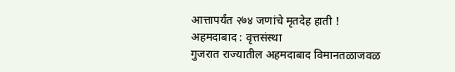आत्तापर्यंत २७४ जणांचे मृतदेह हाती !
अहमदाबाद : वृत्तसंस्था
गुजरात राज्यातील अहमदाबाद विमानतळाजवळ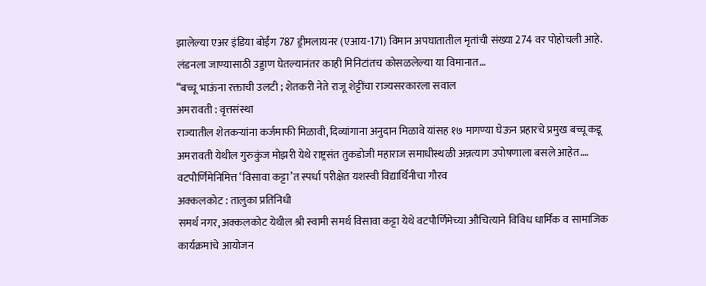झालेल्या एअर इंडिया बोईंग 787 ड्रीमलायनर (एआय-171) विमान अपघातातील मृतांची संख्या 274 वर पोहोचली आहे. लंडनला जाण्यासाठी उड्डाण घेतल्यानंतर काही मिनिटांतच कोसळलेल्या या विमानात…
“बच्चू भाऊंना रक्ताची उलटी ; शेतकरी नेते राजू शेट्टींचा राज्यसरकारला सवाल
अमरावती : वृत्तसंस्था
राज्यातील शेतकऱ्यांना कर्जमाफी मिळावी, दिव्यांगाना अनुदान मिळावे यांसह १७ मागण्या घेऊन प्रहारचे प्रमुख बच्चू कडू अमरावती येथील गुरुकुंज मोझरी येथे राष्ट्रसंत तुकडोजी महाराज समाधीस्थळी अन्नत्याग उपोषणाला बसले आहेत.…
वटपौर्णिमेनिमित्त ‘विसावा कट्टा’त स्पर्धा परीक्षेत यशस्वी विद्यार्थिनीचा गौरव
अक्कलकोट : तालुका प्रतिनिधी
समर्थ नगर, अक्कलकोट येथील श्री स्वामी समर्थ विसावा कट्टा येथे वटपौर्णिमेच्या औचित्याने विविध धार्मिक व सामाजिक कार्यक्रमांचे आयोजन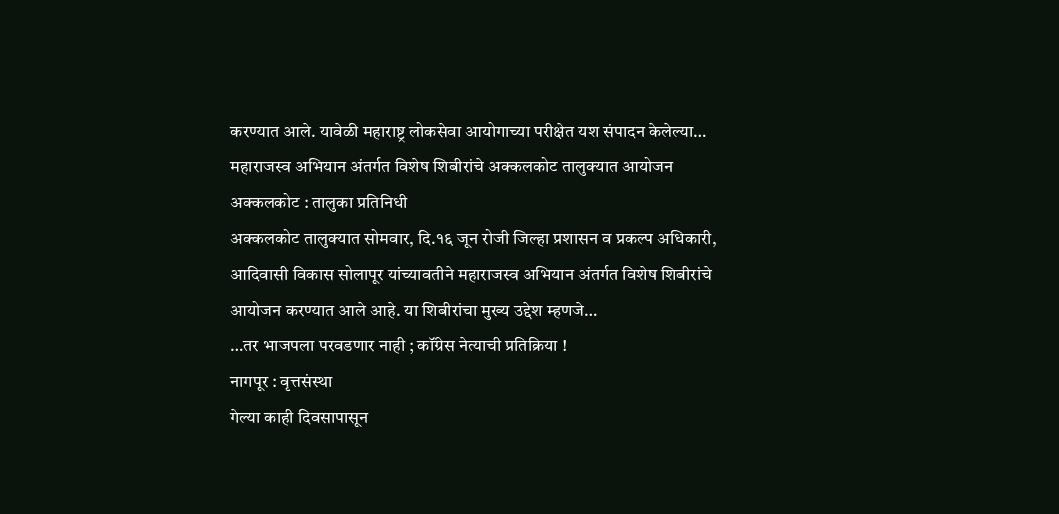करण्यात आले. यावेळी महाराष्ट्र लोकसेवा आयोगाच्या परीक्षेत यश संपादन केलेल्या…
महाराजस्व अभियान अंतर्गत विशेष शिबीरांचे अक्कलकोट तालुक्यात आयोजन
अक्कलकोट : तालुका प्रतिनिधी
अक्कलकोट तालुक्यात सोमवार, दि.१६ जून रोजी जिल्हा प्रशासन व प्रकल्प अधिकारी, आदिवासी विकास सोलापूर यांच्यावतीने महाराजस्व अभियान अंतर्गत विशेष शिबीरांचे आयोजन करण्यात आले आहे. या शिबीरांचा मुख्य उद्देश म्हणजे…
…तर भाजपला परवडणार नाही ; कॉंग्रेस नेत्याची प्रतिक्रिया !
नागपूर : वृत्तसंस्था
गेल्या काही दिवसापासून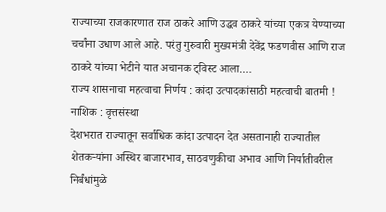राज्याच्या राजकारणात राज ठाकरे आणि उद्धव ठाकरे यांच्या एकत्र येण्याच्या चर्चांना उधाण आले आहे. परंतु गुरुवारी मुख्यमंत्री देवेंद्र फडणवीस आणि राज ठाकरे यांच्या भेटीने यात अचानक ट्विस्ट आला.…
राज्य शासनाचा महत्वाचा निर्णय : कांदा उत्पादकांसाठी महत्वाची बातमी !
नाशिक : वृत्तसंस्था
देशभरात राज्यातून सर्वाधिक कांदा उत्पादन देत असतानाही राज्यातील शेतकऱ्यांना अस्थिर बाजारभाव, साठवणुकीचा अभाव आणि निर्यातीवरील निर्बंधांमुळे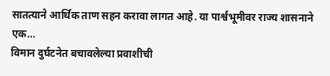सातत्याने आर्थिक ताण सहन करावा लागत आहे. या पार्श्वभूमीवर राज्य शासनाने एक…
विमान दुर्घटनेत बचावलेल्या प्रवाशीची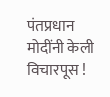पंतप्रधान मोदींनी केली विचारपूस !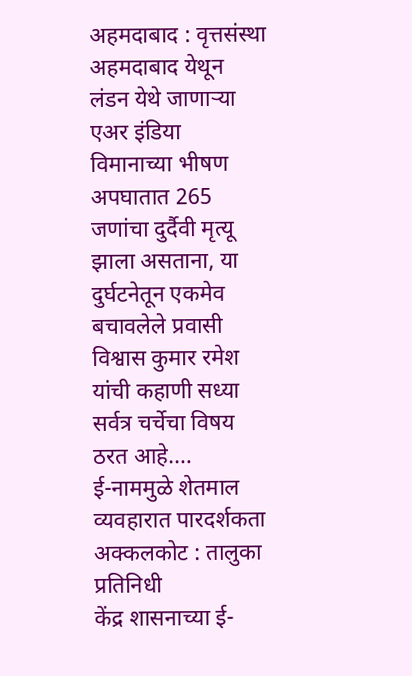अहमदाबाद : वृत्तसंस्था
अहमदाबाद येथून लंडन येथे जाणाऱ्या एअर इंडिया विमानाच्या भीषण अपघातात 265 जणांचा दुर्दैवी मृत्यू झाला असताना, या दुर्घटनेतून एकमेव बचावलेले प्रवासी विश्वास कुमार रमेश यांची कहाणी सध्या सर्वत्र चर्चेचा विषय ठरत आहे.…
ई-नाममुळे शेतमाल व्यवहारात पारदर्शकता
अक्कलकोट : तालुका प्रतिनिधी
केंद्र शासनाच्या ई-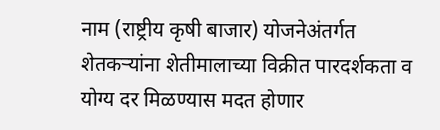नाम (राष्ट्रीय कृषी बाजार) योजनेअंतर्गत शेतकऱ्यांना शेतीमालाच्या विक्रीत पारदर्शकता व योग्य दर मिळण्यास मदत होणार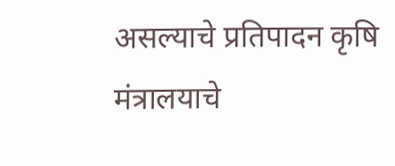असल्याचे प्रतिपादन कृषि मंत्रालयाचे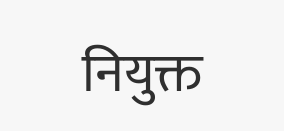नियुक्त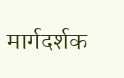मार्गदर्शक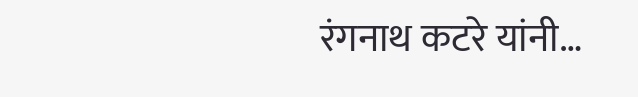रंगनाथ कटरे यांनी…